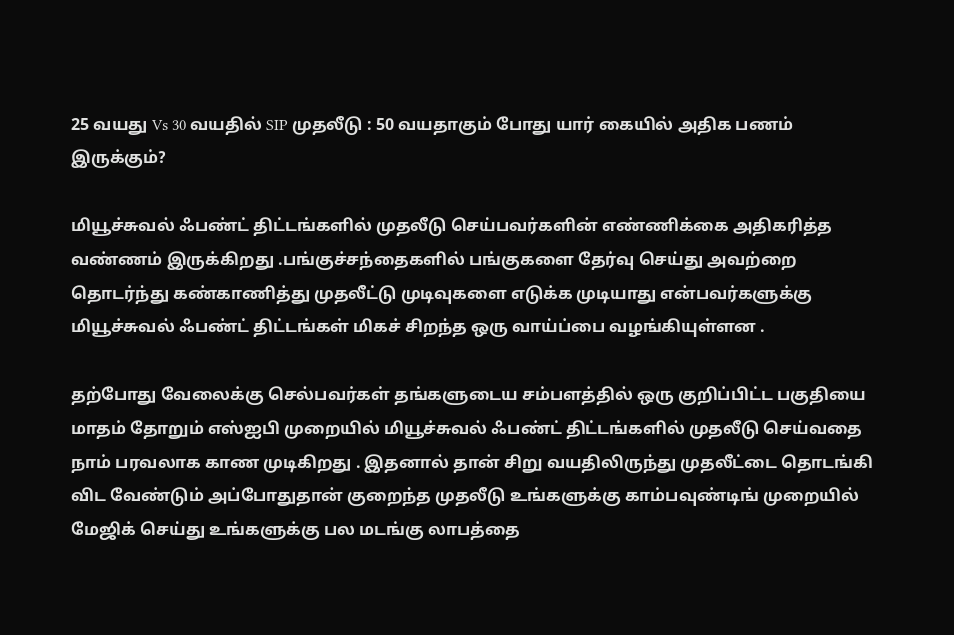25 வயது Vs 30 வயதில் SIP முதலீடு : 50 வயதாகும் போது யார் கையில் அதிக பணம் இருக்கும்?

மியூச்சுவல் ஃபண்ட் திட்டங்களில் முதலீடு செய்பவர்களின் எண்ணிக்கை அதிகரித்த வண்ணம் இருக்கிறது .பங்குச்சந்தைகளில் பங்குகளை தேர்வு செய்து அவற்றை தொடர்ந்து கண்காணித்து முதலீட்டு முடிவுகளை எடுக்க முடியாது என்பவர்களுக்கு மியூச்சுவல் ஃபண்ட் திட்டங்கள் மிகச் சிறந்த ஒரு வாய்ப்பை வழங்கியுள்ளன .

தற்போது வேலைக்கு செல்பவர்கள் தங்களுடைய சம்பளத்தில் ஒரு குறிப்பிட்ட பகுதியை மாதம் தோறும் எஸ்ஐபி முறையில் மியூச்சுவல் ஃபண்ட் திட்டங்களில் முதலீடு செய்வதை நாம் பரவலாக காண முடிகிறது . இதனால் தான் சிறு வயதிலிருந்து முதலீட்டை தொடங்கி விட வேண்டும் அப்போதுதான் குறைந்த முதலீடு உங்களுக்கு காம்பவுண்டிங் முறையில் மேஜிக் செய்து உங்களுக்கு பல மடங்கு லாபத்தை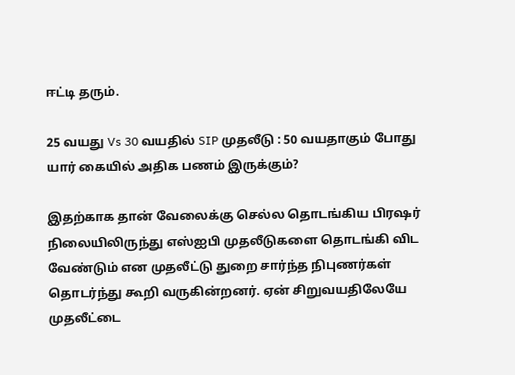ஈட்டி தரும்.

25 வயது Vs 30 வயதில் SIP முதலீடு : 50 வயதாகும் போது யார் கையில் அதிக பணம் இருக்கும்?

இதற்காக தான் வேலைக்கு செல்ல தொடங்கிய பிரஷர் நிலையிலிருந்து எஸ்ஐபி முதலீடுகளை தொடங்கி விட வேண்டும் என முதலீட்டு துறை சார்ந்த நிபுணர்கள் தொடர்ந்து கூறி வருகின்றனர். ஏன் சிறுவயதிலேயே முதலீட்டை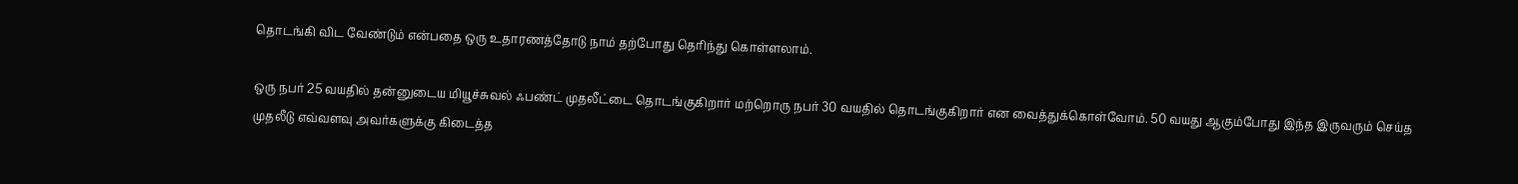தொடங்கி விட வேண்டும் என்பதை ஒரு உதாரணத்தோடு நாம் தற்போது தெரிந்து கொள்ளலாம்.

ஒரு நபர் 25 வயதில் தன்னுடைய மியூச்சுவல் ஃபண்ட் முதலீட்டை தொடங்குகிறார் மற்றொரு நபர் 30 வயதில் தொடங்குகிறார் என வைத்துக்கொள்வோம். 50 வயது ஆகும்போது இந்த இருவரும் செய்த முதலீடு எவ்வளவு அவர்களுக்கு கிடைத்த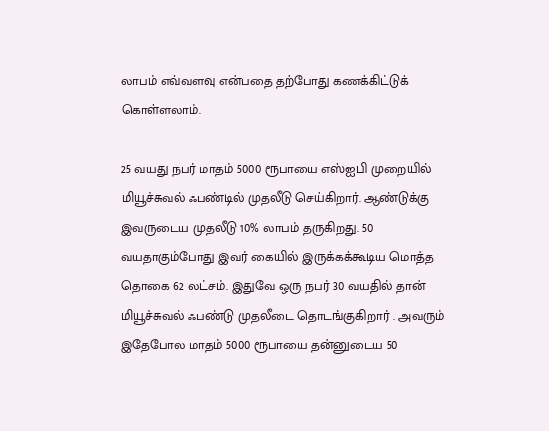லாபம் எவ்வளவு என்பதை தற்போது கணக்கிட்டுக் கொள்ளலாம்.

25 வயது நபர் மாதம் 5000 ரூபாயை எஸ்ஐபி முறையில் மியூச்சுவல் ஃபண்டில் முதலீடு செய்கிறார். ஆண்டுக்கு இவருடைய முதலீடு 10% லாபம் தருகிறது. 50 வயதாகும்போது இவர் கையில் இருக்கக்கூடிய மொத்த தொகை 62 லட்சம். இதுவே ஒரு நபர் 30 வயதில் தான் மியூச்சுவல் ஃபண்டு முதலீடை தொடங்குகிறார் . அவரும் இதேபோல மாதம் 5000 ரூபாயை தன்னுடைய 50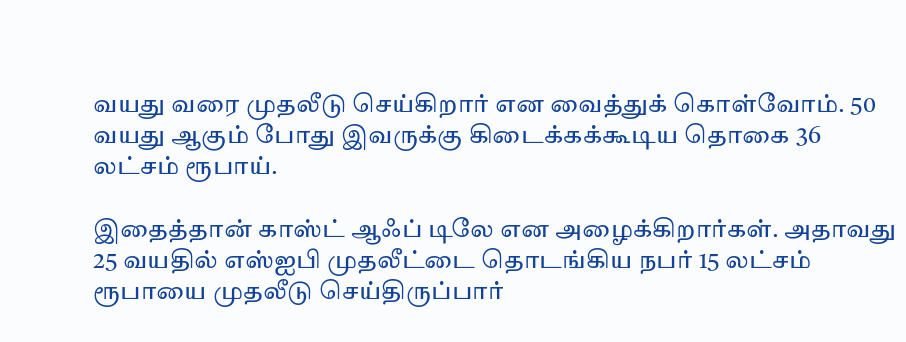வயது வரை முதலீடு செய்கிறார் என வைத்துக் கொள்வோம். 50 வயது ஆகும் போது இவருக்கு கிடைக்கக்கூடிய தொகை 36 லட்சம் ரூபாய்.

இதைத்தான் காஸ்ட் ஆஃப் டிலே என அழைக்கிறார்கள். அதாவது 25 வயதில் எஸ்ஐபி முதலீட்டை தொடங்கிய நபர் 15 லட்சம் ரூபாயை முதலீடு செய்திருப்பார்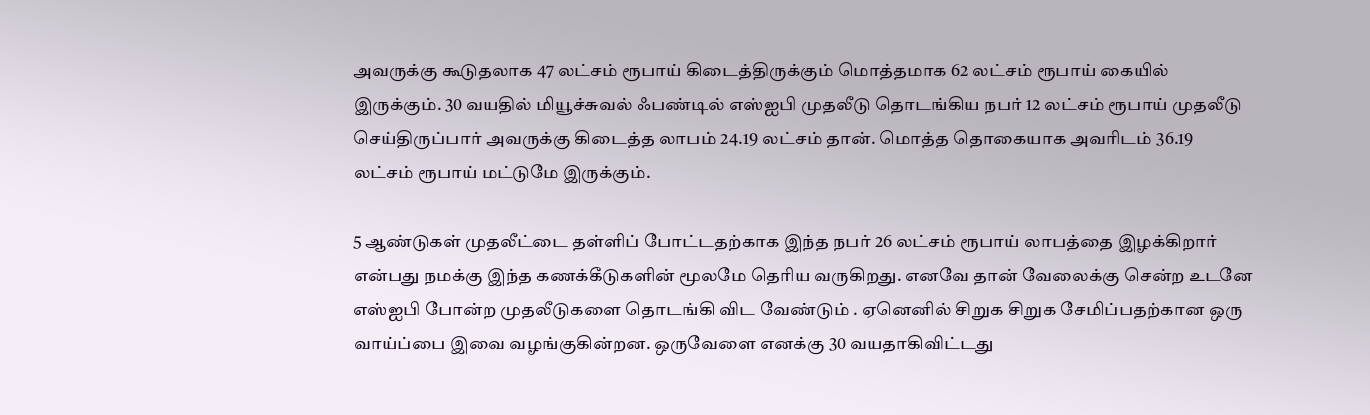அவருக்கு கூடுதலாக 47 லட்சம் ரூபாய் கிடைத்திருக்கும் மொத்தமாக 62 லட்சம் ரூபாய் கையில் இருக்கும். 30 வயதில் மியூச்சுவல் ஃபண்டில் எஸ்ஐபி முதலீடு தொடங்கிய நபர் 12 லட்சம் ரூபாய் முதலீடு செய்திருப்பார் அவருக்கு கிடைத்த லாபம் 24.19 லட்சம் தான். மொத்த தொகையாக அவரிடம் 36.19 லட்சம் ரூபாய் மட்டுமே இருக்கும்.

5 ஆண்டுகள் முதலீட்டை தள்ளிப் போட்டதற்காக இந்த நபர் 26 லட்சம் ரூபாய் லாபத்தை இழக்கிறார் என்பது நமக்கு இந்த கணக்கீடுகளின் மூலமே தெரிய வருகிறது. எனவே தான் வேலைக்கு சென்ற உடனே எஸ்ஐபி போன்ற முதலீடுகளை தொடங்கி விட வேண்டும் . ஏனெனில் சிறுக சிறுக சேமிப்பதற்கான ஒரு வாய்ப்பை இவை வழங்குகின்றன. ஒருவேளை எனக்கு 30 வயதாகிவிட்டது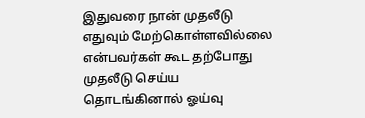இதுவரை நான் முதலீடு எதுவும் மேற்கொள்ளவில்லை என்பவர்கள் கூட தற்போது முதலீடு செய்ய தொடங்கினால் ஓய்வு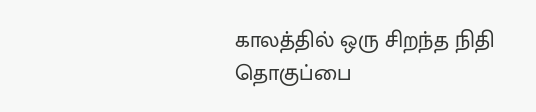காலத்தில் ஒரு சிறந்த நிதி தொகுப்பை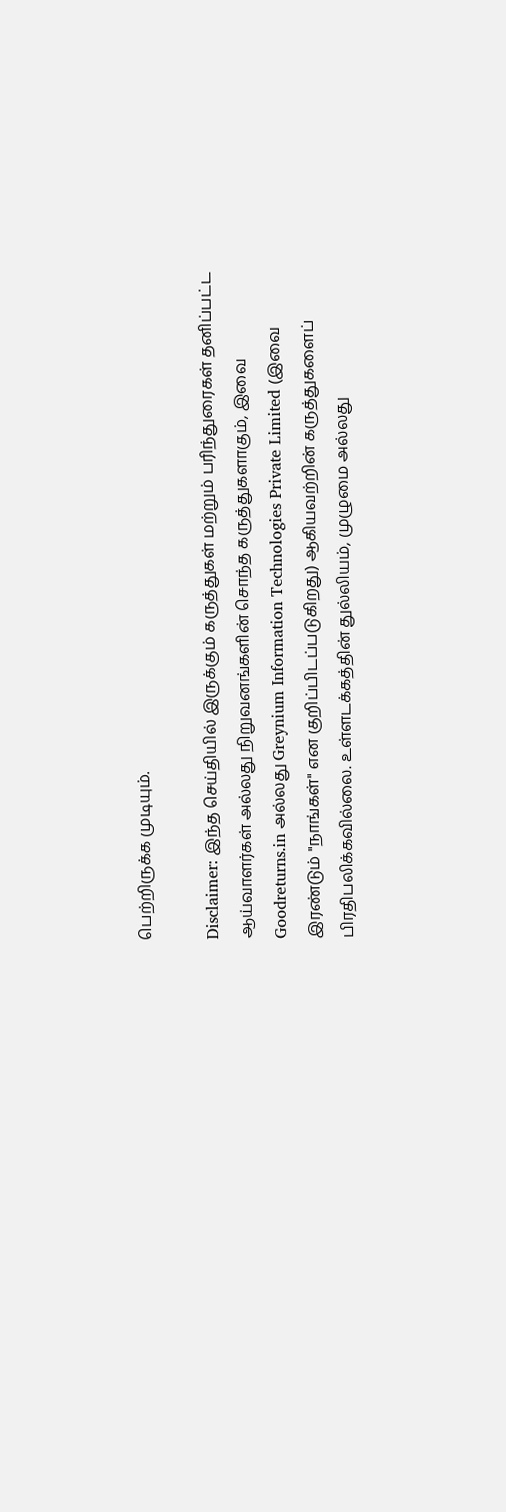பெற்றிருக்க முடியும்.

Disclaimer: இந்த செய்தியில் இருக்கும் கருத்துகள் மற்றும் பரிந்துரைகள் தனிப்பட்ட ஆய்வாளர்கள் அல்லது நிறுவனங்களின் சொந்த கருத்துகளாகும், இவை Goodreturns.in அல்லது Greynium Information Technologies Private Limited (இவை இரண்டும் "நாங்கள்" என குறிப்பிடப்படுகிறது) ஆகியவற்றின் கருத்துகளைப் பிரதிபலிக்கவில்லை. உள்ளடக்கத்தின் துல்லியம், முழுமை அல்லது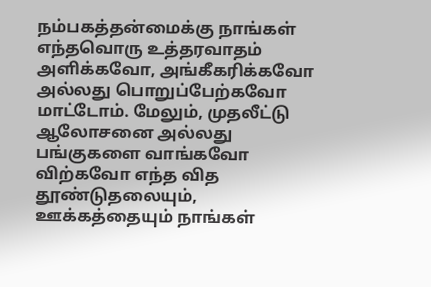நம்பகத்தன்மைக்கு நாங்கள் எந்தவொரு உத்தரவாதம் அளிக்கவோ, அங்கீகரிக்கவோ அல்லது பொறுப்பேற்கவோ மாட்டோம். மேலும், முதலீட்டு ஆலோசனை அல்லது பங்குகளை வாங்கவோ விற்கவோ எந்த வித தூண்டுதலையும், ஊக்கத்தையும் நாங்கள்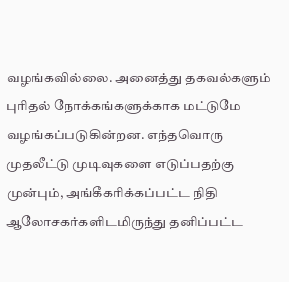வழங்கவில்லை. அனைத்து தகவல்களும் புரிதல் நோக்கங்களுக்காக மட்டுமே வழங்கப்படுகின்றன. எந்தவொரு முதலீட்டு முடிவுகளை எடுப்பதற்கு முன்பும், அங்கீகரிக்கப்பட்ட நிதி ஆலோசகர்களிடமிருந்து தனிப்பட்ட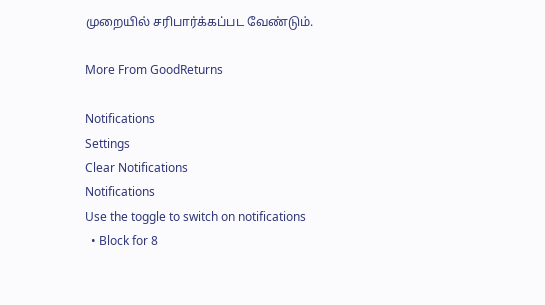முறையில் சரிபார்க்கப்பட வேண்டும்.

More From GoodReturns

Notifications
Settings
Clear Notifications
Notifications
Use the toggle to switch on notifications
  • Block for 8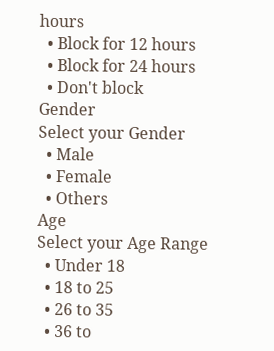hours
  • Block for 12 hours
  • Block for 24 hours
  • Don't block
Gender
Select your Gender
  • Male
  • Female
  • Others
Age
Select your Age Range
  • Under 18
  • 18 to 25
  • 26 to 35
  • 36 to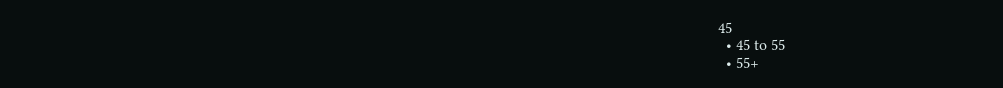45
  • 45 to 55
  • 55+